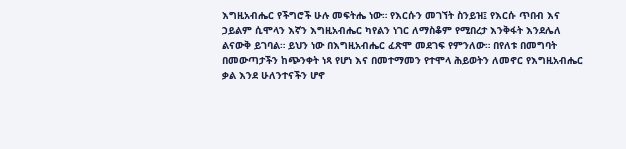እግዚአብሔር የችግሮች ሁሉ መፍትሔ ነው። የእርሱን መገኘት ስንይዝ፤ የእርሱ ጥበብ እና ኃይልም ሲሞላን እኛን እግዚአብሔር ካየልን ነገር ለማስቆም የሚበረታ እንቅፋት እንደሌለ ልናውቅ ይገባል። ይህን ነው በእግዚአብሔር ፈጽሞ መደገፍ የምንለው። በየለቱ በመግባት በመውጣታችን ከጭንቀት ነጻ የሆነ እና በመተማመን የተሞላ ሕይወትን ለመኖር የእግዚአብሔር ቃል እንደ ሁለንተናችን ሆኖ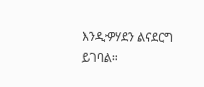እንዲዏሃደን ልናደርግ ይገባል።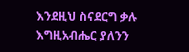እንደዚህ ስናደርግ ቃሉ እግዚአብሔር ያለንን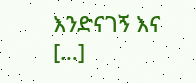እንድናገኝ እና […]